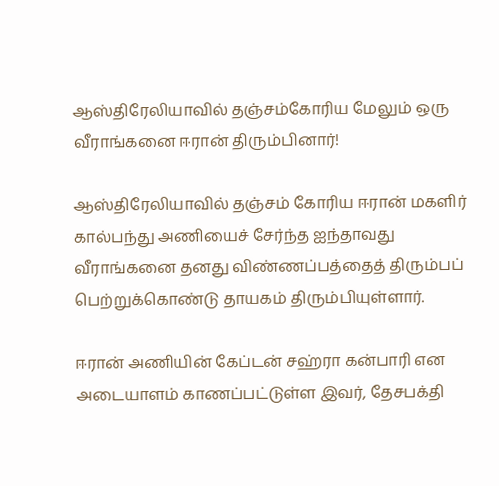ஆஸ்திரேலியாவில் தஞ்சம்கோரிய மேலும் ஒரு வீராங்கனை ஈரான் திரும்பினார்!

ஆஸ்திரேலியாவில் தஞ்சம் கோரிய ஈரான் மகளிர் கால்பந்து அணியைச் சேர்ந்த ஐந்தாவது வீராங்கனை தனது விண்ணப்பத்தைத் திரும்பப் பெற்றுக்கொண்டு தாயகம் திரும்பியுள்ளார்.

ஈரான் அணியின் கேப்டன் சஹ்ரா கன்பாரி என அடையாளம் காணப்பட்டுள்ள இவர், தேசபக்தி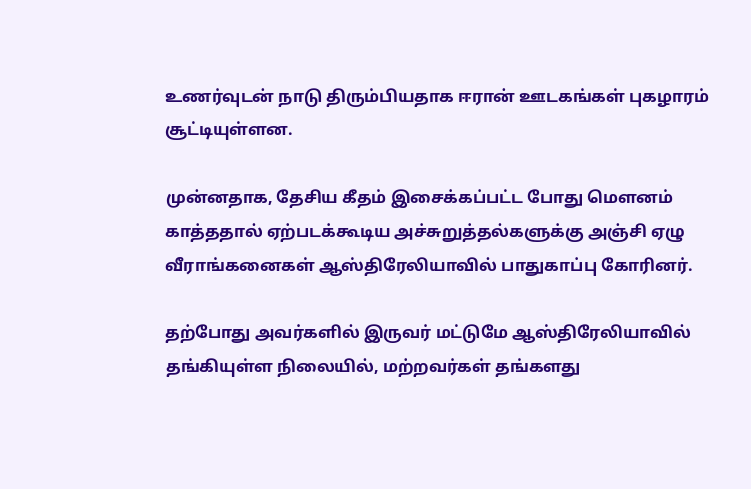உணர்வுடன் நாடு திரும்பியதாக ஈரான் ஊடகங்கள் புகழாரம் சூட்டியுள்ளன.

முன்னதாக, தேசிய கீதம் இசைக்கப்பட்ட போது மௌனம் காத்ததால் ஏற்படக்கூடிய அச்சுறுத்தல்களுக்கு அஞ்சி ஏழு வீராங்கனைகள் ஆஸ்திரேலியாவில் பாதுகாப்பு கோரினர்.

தற்போது அவர்களில் இருவர் மட்டுமே ஆஸ்திரேலியாவில் தங்கியுள்ள நிலையில், மற்றவர்கள் தங்களது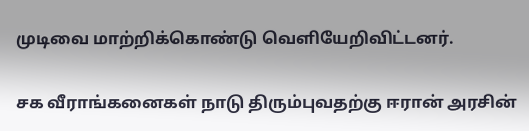முடிவை மாற்றிக்கொண்டு வெளியேறிவிட்டனர்.

சக வீராங்கனைகள் நாடு திரும்புவதற்கு ஈரான் அரசின்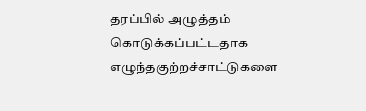தரப்பில் அழுத்தம் கொடுக்கப்பட்டதாக எழுந்தகுற்றச்சாட்டுகளை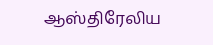ஆஸ்திரேலிய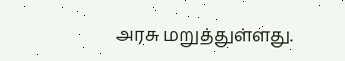அரசு மறுத்துள்ளது.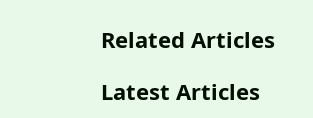Related Articles

Latest Articles